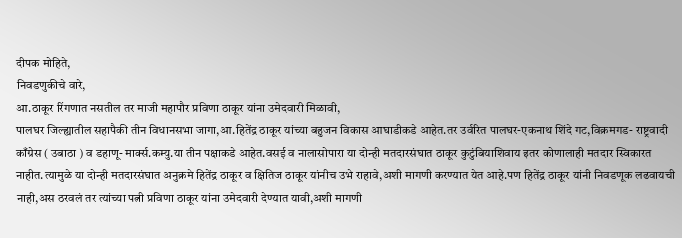दीपक मोहिते,
निवडणुकीचे वारे,
आ.ठाकूर रिंगणात नसतील तर माजी महापौर प्रविणा ठाकूर यांना उमेदवारी मिळावी,
पालघर जिल्ह्यातील सहापैकी तीन विधानसभा जागा,आ.हितेंद्र ठाकूर यांच्या बहुजन विकास आघाडीकडे आहेत.तर उर्वरित पालघर-एकनाथ शिंदे गट,विक्रमगड- राष्ट्रवादी काँग्रेस ( उबाठा ) व डहाणू- मार्क्स.कम्यु.या तीन पक्षाकडे आहेत.वसई व नालासोपारा या दोन्ही मतदारसंघात ठाकूर कुटुंबियाशिवाय इतर कोणालाही मतदार स्विकारत नाहीत.त्यामुळे या दोन्ही मतदारसंघात अनुक्रमे हितेंद्र ठाकूर व क्षितिज ठाकूर यांनीच उभे राहावे,अशी मागणी करण्यात येत आहे.पण हितेंद्र ठाकूर यांनी निवडणूक लढवायची नाही,अस ठरवलं तर त्यांच्या पत्नी प्रविणा ठाकूर यांना उमेदवारी देण्यात यावी,अशी मागणी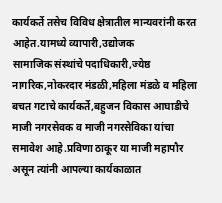कार्यकर्ते तसेच विविध क्षेत्रातील मान्यवरांनी करत आहेत.यामध्ये व्यापारी,उद्योजक
सामाजिक संस्थांचे पदाधिकारी,ज्येष्ठ नागरिक,नोकरदार मंडळी,महिला मंडळे व महिला बचत गटाचे कार्यकर्ते,बहुजन विकास आघाडीचे माजी नगरसेवक व माजी नगरसेविका यांचा समावेश आहे.प्रविणा ठाकूर या माजी महापौर असून त्यांनी आपल्या कार्यकाळात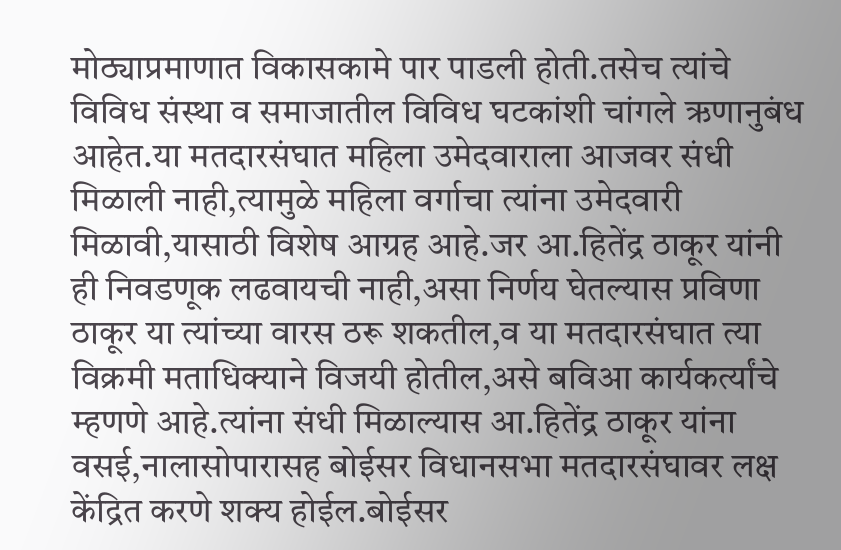मोठ्याप्रमाणात विकासकामे पार पाडली होती.तसेच त्यांचे विविध संस्था व समाजातील विविध घटकांशी चांगले ऋणानुबंध आहेत.या मतदारसंघात महिला उमेदवाराला आजवर संधी मिळाली नाही,त्यामुळे महिला वर्गाचा त्यांना उमेदवारी मिळावी,यासाठी विशेष आग्रह आहे.जर आ.हितेंद्र ठाकूर यांनी ही निवडणूक लढवायची नाही,असा निर्णय घेतल्यास प्रविणा ठाकूर या त्यांच्या वारस ठरू शकतील,व या मतदारसंघात त्या विक्रमी मताधिक्याने विजयी होतील,असे बविआ कार्यकर्त्यांचे म्हणणे आहे.त्यांना संधी मिळाल्यास आ.हितेंद्र ठाकूर यांना वसई,नालासोपारासह बोईसर विधानसभा मतदारसंघावर लक्ष केंद्रित करणे शक्य होईल.बोईसर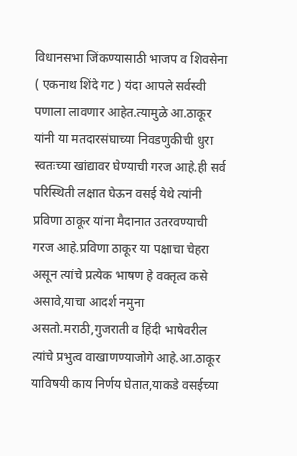विधानसभा जिंकण्यासाठी भाजप व शिवसेना ( एकनाथ शिंदे गट ) यंदा आपले सर्वस्वी पणाला लावणार आहेत.त्यामुळे आ.ठाकूर यांनी या मतदारसंघाच्या निवडणुकीची धुरा स्वतःच्या खांद्यावर घेण्याची गरज आहे.ही सर्व परिस्थिती लक्षात घेऊन वसई येथे त्यांनी प्रविणा ठाकूर यांना मैदानात उतरवण्याची गरज आहे.प्रविणा ठाकूर या पक्षाचा चेहरा असून त्यांचे प्रत्येक भाषण हे वक्तृत्व कसे असावे,याचा आदर्श नमुना असतो.मराठी,गुजराती व हिंदी भाषेवरील त्यांचे प्रभुत्व वाखाणण्याजोगे आहे.आ.ठाकूर याविषयी काय निर्णय घेतात,याकडे वसईच्या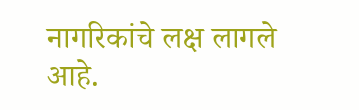नागरिकांचे लक्ष लागले आहे.